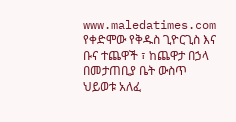www.maledatimes.com የቀድሞው የቅዱስ ጊዮርጊስ እና ቡና ተጨዋች ፣ ከጨዋታ በኃላ በመታጠቢያ ቤት ውስጥ ህይወቱ አለፈ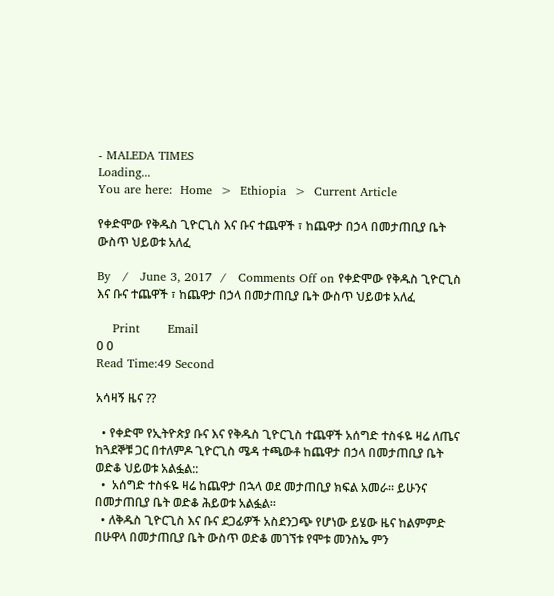- MALEDA TIMES
Loading...
You are here:  Home  >  Ethiopia  >  Current Article

የቀድሞው የቅዱስ ጊዮርጊስ እና ቡና ተጨዋች ፣ ከጨዋታ በኃላ በመታጠቢያ ቤት ውስጥ ህይወቱ አለፈ

By   /   June 3, 2017  /   Comments Off on የቀድሞው የቅዱስ ጊዮርጊስ እና ቡና ተጨዋች ፣ ከጨዋታ በኃላ በመታጠቢያ ቤት ውስጥ ህይወቱ አለፈ

    Print       Email
0 0
Read Time:49 Second

አሳዛኝ ዜና ??

  • የቀድሞ የኢትዮጵያ ቡና እና የቅዱስ ጊዮርጊስ ተጨዋች አሰግድ ተስፋዬ ዛሬ ለጤና ከጓደኞቹ ጋር በተለምዶ ጊዮርጊስ ሜዳ ተጫውቶ ከጨዋታ በኃላ በመታጠቢያ ቤት ወድቆ ህይወቱ አልፏል::
  •  አሰግድ ተስፋዬ ዛሬ ከጨዋታ በኋላ ወደ መታጠቢያ ክፍል አመራ። ይሁንና በመታጠቢያ ቤት ወድቆ ሕይወቱ አልፏል።
  • ለቅዱስ ጊዮርጊስ እና ቡና ደጋፊዎች አስደንጋጭ የሆነው ይሄው ዜና ከልምምድ በሁዋላ በመታጠቢያ ቤት ውስጥ ወድቆ መገኘቱ የሞቱ መንስኤ ምን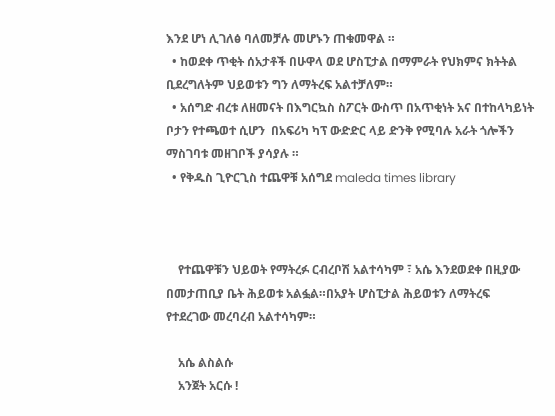እንደ ሆነ ሊገለፅ ባለመቻሉ መሆኑን ጠቁመዋል ።
  • ከወደቀ ጥቂት ሰአታቶች በሁዋላ ወደ ሆስፒታል በማምራት የህክምና ክትትል ቢደረግለትም ህይወቱን ግን ለማትረፍ አልተቻለም።
  • አሰግድ ብረቱ ለዘመናት በእግርኳስ ስፖርት ውስጥ በአጥቂነት አና በተከላካይነት ቦታን የተጫወተ ሲሆን  በአፍሪካ ካፕ ውድድር ላይ ድንቅ የሚባሉ አራት ጎሎችን ማስገባቱ መዘገቦች ያሳያሉ ።
  • የቅዱስ ጊዮርጊስ ተጨዋቹ አሰግደ maleda times library



    የተጨዋቹን ህይወት የማትረፉ ርብረቦሽ አልተሳካም ፣ አሴ እንደወደቀ በዚያው በመታጠቢያ ቤት ሕይወቱ አልፏል።በአያት ሆስፒታል ሕይወቱን ለማትረፍ የተደረገው መረባረብ አልተሳካም።

    አሴ ልስልሱ
    አንጀት አርሱ !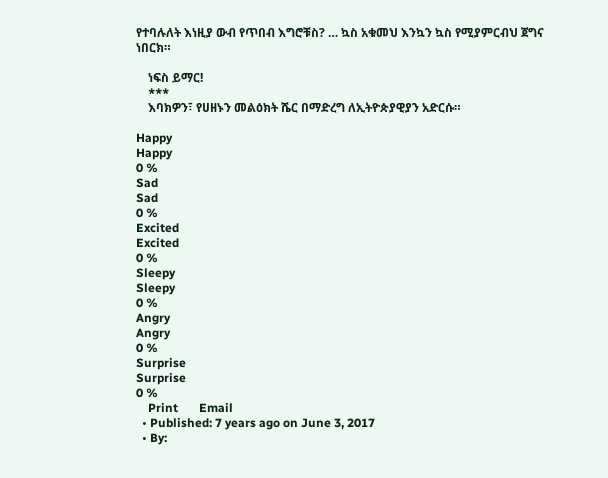የተባሉለት እነዚያ ውብ የጥበብ እግሮቹስ? … ኳስ አቁመህ እንኳን ኳስ የሚያምርብህ ጀግና ነበርክ።

    ነፍስ ይማር!
    ***
    እባክዎን፣ የሀዘኑን መልዕክት ሼር በማድረግ ለኢትዮጵያዊያን አድርሱ።

Happy
Happy
0 %
Sad
Sad
0 %
Excited
Excited
0 %
Sleepy
Sleepy
0 %
Angry
Angry
0 %
Surprise
Surprise
0 %
    Print       Email
  • Published: 7 years ago on June 3, 2017
  • By: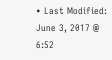• Last Modified: June 3, 2017 @ 6:52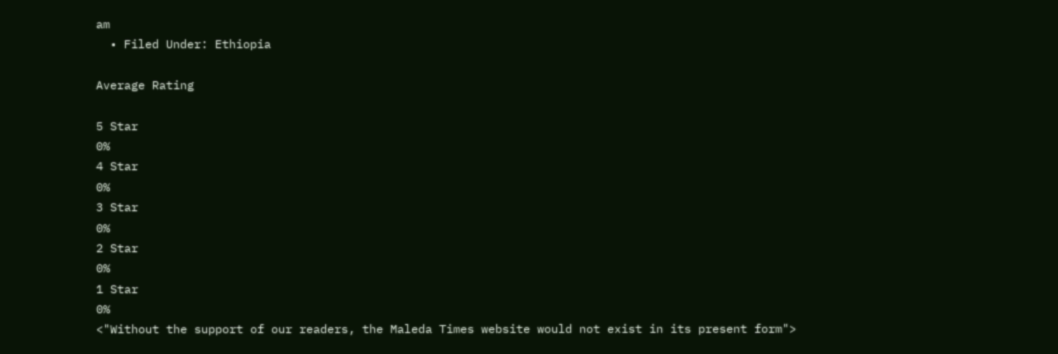am
  • Filed Under: Ethiopia

Average Rating

5 Star
0%
4 Star
0%
3 Star
0%
2 Star
0%
1 Star
0%
<"Without the support of our readers, the Maleda Times website would not exist in its present form">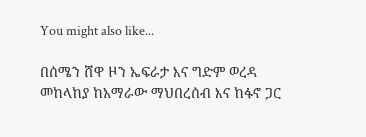You might also like...

በሰሜን ሸዋ ዞን ኤፍራታ እና ግድም ወረዳ መከላከያ ከአማራው ማህበረሰብ እና ከፋኖ ጋር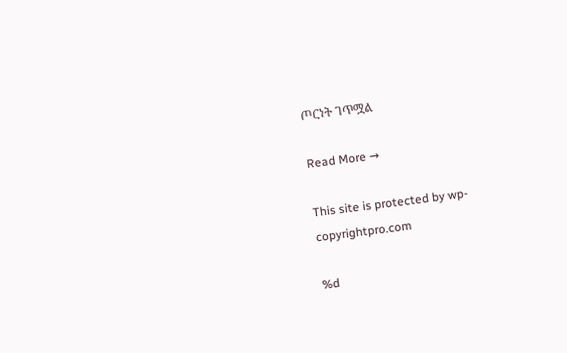ጦርነት ገጥሟል

Read More →

This site is protected by wp-copyrightpro.com

%d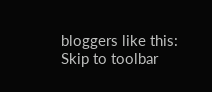bloggers like this:
Skip to toolbar